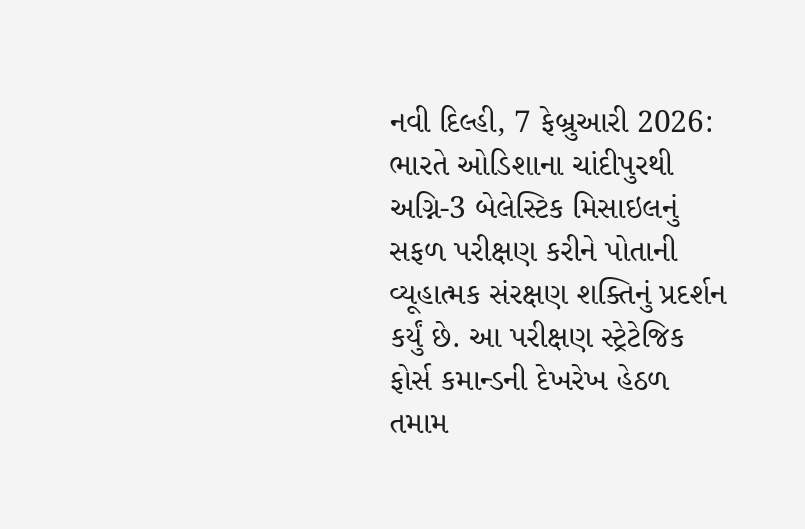નવી દિલ્હી, 7 ફેબ્રુઆરી 2026: ભારતે ઓડિશાના ચાંદીપુરથી અગ્નિ-3 બેલેસ્ટિક મિસાઇલનું સફળ પરીક્ષણ કરીને પોતાની વ્યૂહાત્મક સંરક્ષણ શક્તિનું પ્રદર્શન કર્યું છે. આ પરીક્ષણ સ્ટ્રેટેજિક ફોર્સ કમાન્ડની દેખરેખ હેઠળ તમામ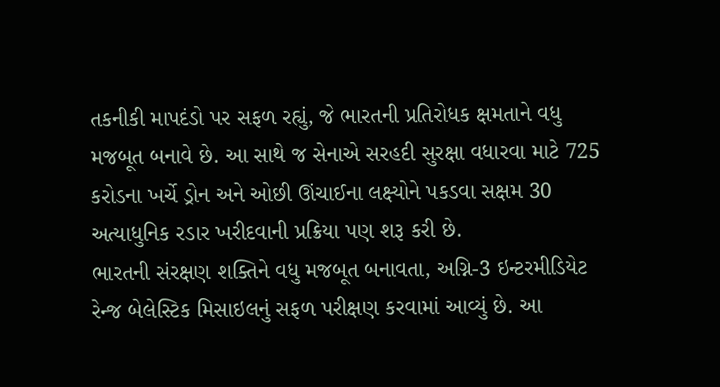તકનીકી માપદંડો પર સફળ રહ્યું, જે ભારતની પ્રતિરોધક ક્ષમતાને વધુ મજબૂત બનાવે છે. આ સાથે જ સેનાએ સરહદી સુરક્ષા વધારવા માટે 725 કરોડના ખર્ચે ડ્રોન અને ઓછી ઊંચાઈના લક્ષ્યોને પકડવા સક્ષમ 30 અત્યાધુનિક રડાર ખરીદવાની પ્રક્રિયા પણ શરૂ કરી છે.
ભારતની સંરક્ષણ શક્તિને વધુ મજબૂત બનાવતા, અગ્નિ-3 ઇન્ટરમીડિયેટ રેન્જ બેલેસ્ટિક મિસાઇલનું સફળ પરીક્ષણ કરવામાં આવ્યું છે. આ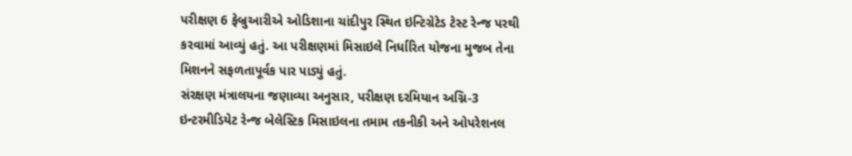પરીક્ષણ 6 ફેબ્રુઆરીએ ઓડિશાના ચાંદીપુર સ્થિત ઇન્ટિગ્રેટેડ ટેસ્ટ રેન્જ પરથી કરવામાં આવ્યું હતું. આ પરીક્ષણમાં મિસાઇલે નિર્ધારિત યોજના મુજબ તેના મિશનને સફળતાપૂર્વક પાર પાડ્યું હતું.
સંરક્ષણ મંત્રાલયના જણાવ્યા અનુસાર, પરીક્ષણ દરમિયાન અગ્નિ-3 ઇન્ટરમીડિયેટ રેન્જ બેલેસ્ટિક મિસાઇલના તમામ તકનીકી અને ઓપરેશનલ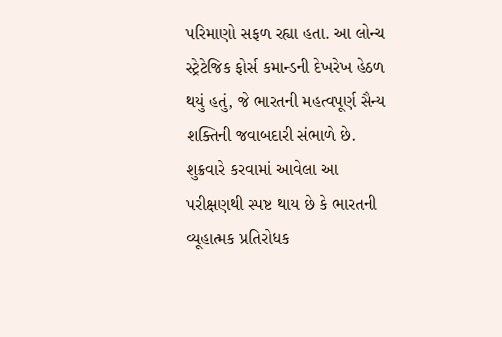પરિમાણો સફળ રહ્યા હતા. આ લોન્ચ સ્ટ્રેટેજિક ફોર્સ કમાન્ડની દેખરેખ હેઠળ થયું હતું, જે ભારતની મહત્વપૂર્ણ સૈન્ય શક્તિની જવાબદારી સંભાળે છે. શુક્રવારે કરવામાં આવેલા આ પરીક્ષણથી સ્પષ્ટ થાય છે કે ભારતની વ્યૂહાત્મક પ્રતિરોધક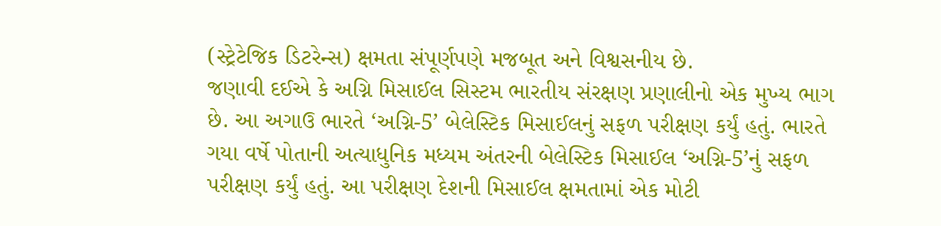(સ્ટ્રેટેજિક ડિટરેન્સ) ક્ષમતા સંપૂર્ણપણે મજબૂત અને વિશ્વસનીય છે.
જણાવી દઈએ કે અગ્નિ મિસાઈલ સિસ્ટમ ભારતીય સંરક્ષણ પ્રણાલીનો એક મુખ્ય ભાગ છે. આ અગાઉ ભારતે ‘અગ્નિ-5’ બેલેસ્ટિક મિસાઈલનું સફળ પરીક્ષણ કર્યું હતું. ભારતે ગયા વર્ષે પોતાની અત્યાધુનિક મધ્યમ અંતરની બેલેસ્ટિક મિસાઈલ ‘અગ્નિ-5’નું સફળ પરીક્ષણ કર્યું હતું. આ પરીક્ષણ દેશની મિસાઈલ ક્ષમતામાં એક મોટી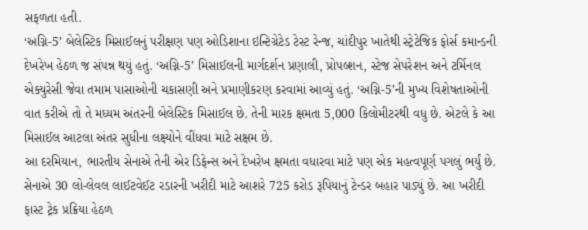સફળતા હતી.
‘અગ્નિ-5’ બેલેસ્ટિક મિસાઈલનું પરીક્ષણ પણ ઓડિશાના ઇન્ટિગ્રેટેડ ટેસ્ટ રેન્જ, ચાંદીપુર ખાતેથી સ્ટ્રેટેજિક ફોર્સ કમાન્ડની દેખરેખ હેઠળ જ સંપન્ન થયું હતું. ‘અગ્નિ-5’ મિસાઈલની માર્ગદર્શન પ્રણાલી, પ્રોપલ્શન, સ્ટેજ સેપરેશન અને ટર્મિનલ એક્યુરેસી જેવા તમામ પાસાઓની ચકાસણી અને પ્રમાણીકરણ કરવામાં આવ્યું હતું. ‘અગ્નિ-5’ની મુખ્ય વિશેષતાઓની વાત કરીએ તો તે મધ્યમ અંતરની બેલેસ્ટિક મિસાઈલ છે. તેની મારક ક્ષમતા 5,000 કિલોમીટરથી વધુ છે. એટલે કે આ મિસાઈલ આટલા અંતર સુધીના લક્ષ્યોને વીંધવા માટે સક્ષમ છે.
આ દરમિયાન, ભારતીય સેનાએ તેની એર ડિફેન્સ અને દેખરેખ ક્ષમતા વધારવા માટે પણ એક મહત્વપૂર્ણ પગલું ભર્યું છે. સેનાએ 30 લો-લેવલ લાઈટવેઈટ રડારની ખરીદી માટે આશરે 725 કરોડ રૂપિયાનું ટેન્ડર બહાર પાડ્યું છે. આ ખરીદી ફાસ્ટ ટ્રેક પ્રક્રિયા હેઠળ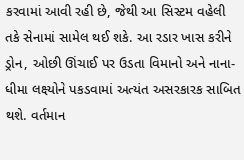કરવામાં આવી રહી છે, જેથી આ સિસ્ટમ વહેલી તકે સેનામાં સામેલ થઈ શકે. આ રડાર ખાસ કરીને ડ્રોન, ઓછી ઊંચાઈ પર ઉડતા વિમાનો અને નાના-ધીમા લક્ષ્યોને પકડવામાં અત્યંત અસરકારક સાબિત થશે. વર્તમાન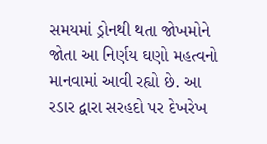સમયમાં ડ્રોનથી થતા જોખમોને જોતા આ નિર્ણય ઘણો મહત્વનો માનવામાં આવી રહ્યો છે. આ રડાર દ્વારા સરહદો પર દેખરેખ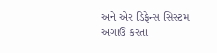અને એર ડિફેન્સ સિસ્ટમ અગાઉ કરતા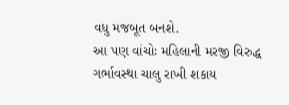વધુ મજબૂત બનશે.
આ પણ વાંચોઃ મહિલાની મરજી વિરુદ્ધ ગર્ભાવસ્થા ચાલુ રાખી શકાય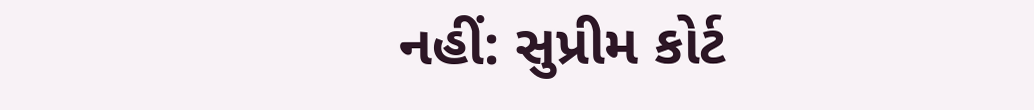નહીં: સુપ્રીમ કોર્ટ